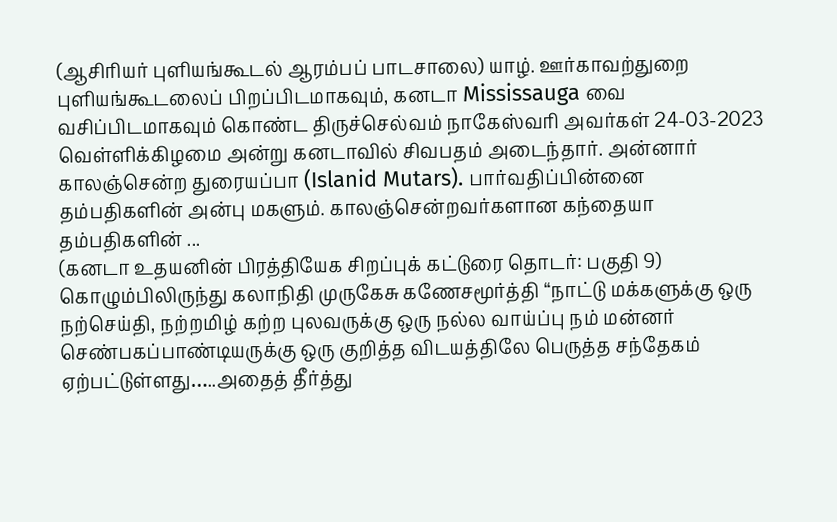(ஆசிரியர் புளியங்கூடல் ஆரம்பப் பாடசாலை) யாழ். ஊர்காவற்துறை புளியங்கூடலைப் பிறப்பிடமாகவும், கனடா Mississauga வை வசிப்பிடமாகவும் கொண்ட திருச்செல்வம் நாகேஸ்வரி அவர்கள் 24-03-2023 வெள்ளிக்கிழமை அன்று கனடாவில் சிவபதம் அடைந்தார். அன்னார் காலஞ்சென்ற துரையப்பா (Islanid Mutars). பார்வதிப்பின்னை தம்பதிகளின் அன்பு மகளும். காலஞ்சென்றவர்களான கந்தையா தம்பதிகளின் ...
(கனடா உதயனின் பிரத்தியேக சிறப்புக் கட்டுரை தொடர்: பகுதி 9) கொழும்பிலிருந்து கலாநிதி முருகேசு கணேசமூர்த்தி “நாட்டு மக்களுக்கு ஒரு நற்செய்தி, நற்றமிழ் கற்ற புலவருக்கு ஒரு நல்ல வாய்ப்பு நம் மன்னர் செண்பகப்பாண்டியருக்கு ஒரு குறித்த விடயத்திலே பெருத்த சந்தேகம் ஏற்பட்டுள்ளது…..அதைத் தீர்த்து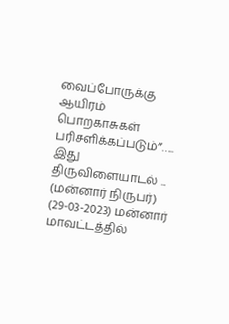வைப்போருக்கு ஆயிரம் பொறகாசுகள் பரிசளிக்கப்படும்”….. இது திருவிளையாடல் ...
(மன்னார் நிருபர்) (29-03-2023) மன்னார் மாவட்டத்தில்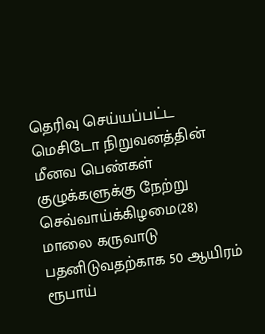தெரிவு செய்யப்பட்ட மெசிடோ நிறுவனத்தின் மீனவ பெண்கள் குழுக்களுக்கு நேற்று செவ்வாய்க்கிழமை(28) மாலை கருவாடு பதனிடுவதற்காக 50 ஆயிரம் ரூபாய்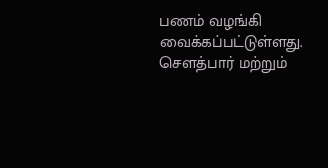பணம் வழங்கி வைக்கப்பட்டுள்ளது. சௌத்பார் மற்றும்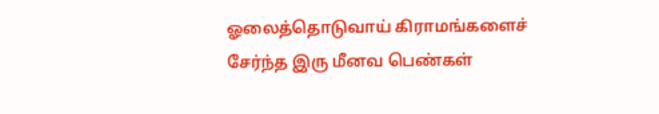ஓலைத்தொடுவாய் கிராமங்களைச் சேர்ந்த இரு மீனவ பெண்கள்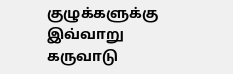குழுக்களுக்கு இவ்வாறு கருவாடு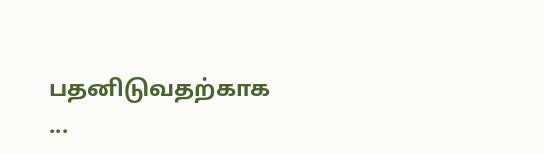பதனிடுவதற்காக ...